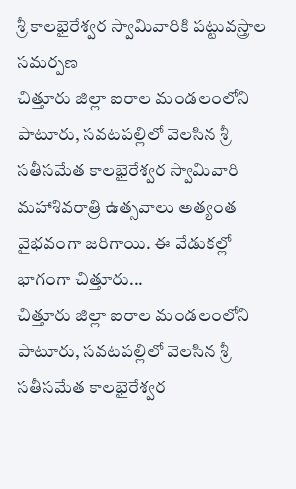శ్రీ కాలభైరేశ్వర స్వామివారికి పట్టువస్త్రాల సమర్పణ
చిత్తూరు జిల్లా ఐరాల మండలంలోని పాటూరు, సవటపల్లిలో వెలసిన శ్రీ సతీసమేత కాలభైరేశ్వర స్వామివారి మహాశివరాత్రి ఉత్సవాలు అత్యంత వైభవంగా జరిగాయి. ఈ వేడుకల్లో భాగంగా చిత్తూరు...
చిత్తూరు జిల్లా ఐరాల మండలంలోని పాటూరు, సవటపల్లిలో వెలసిన శ్రీ సతీసమేత కాలభైరేశ్వర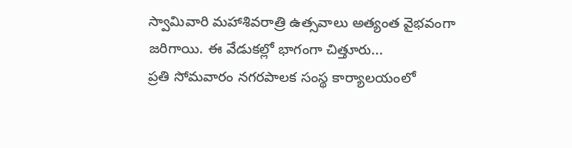స్వామివారి మహాశివరాత్రి ఉత్సవాలు అత్యంత వైభవంగా జరిగాయి. ఈ వేడుకల్లో భాగంగా చిత్తూరు...
ప్రతి సోమవారం నగరపాలక సంస్థ కార్యాలయంలో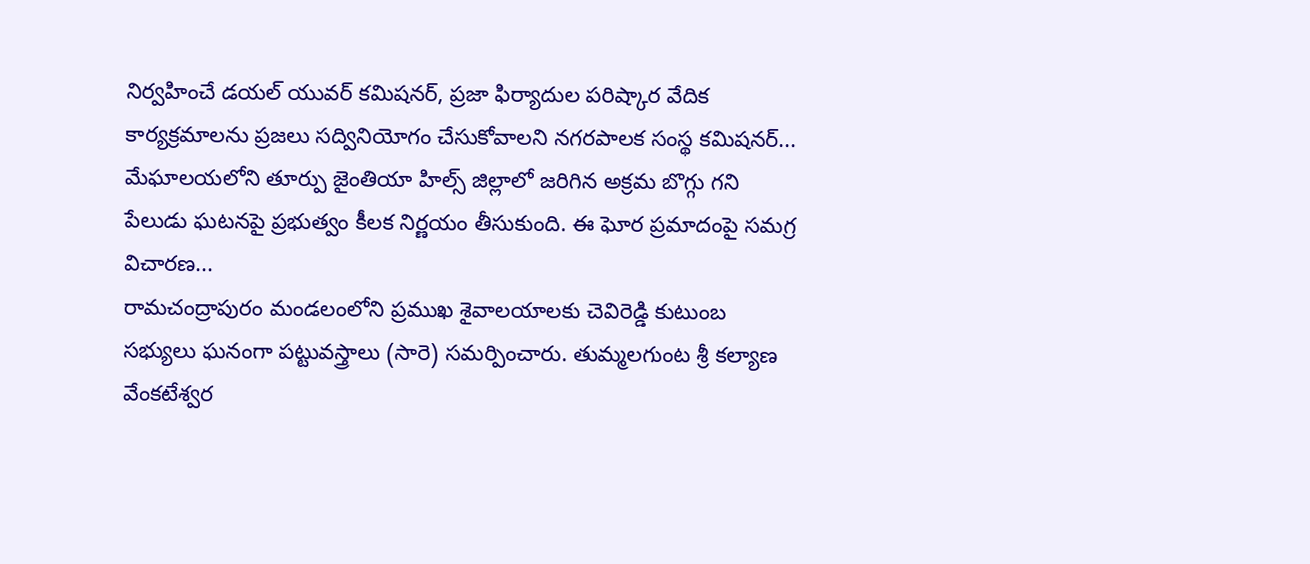నిర్వహించే డయల్ యువర్ కమిషనర్, ప్రజా ఫిర్యాదుల పరిష్కార వేదిక కార్యక్రమాలను ప్రజలు సద్వినియోగం చేసుకోవాలని నగరపాలక సంస్థ కమిషనర్...
మేఘాలయలోని తూర్పు జైంతియా హిల్స్ జిల్లాలో జరిగిన అక్రమ బొగ్గు గని పేలుడు ఘటనపై ప్రభుత్వం కీలక నిర్ణయం తీసుకుంది. ఈ ఘోర ప్రమాదంపై సమగ్ర విచారణ...
రామచంద్రాపురం మండలంలోని ప్రముఖ శైవాలయాలకు చెవిరెడ్డి కుటుంబ సభ్యులు ఘనంగా పట్టువస్త్రాలు (సారె) సమర్పించారు. తుమ్మలగుంట శ్రీ కల్యాణ వేంకటేశ్వర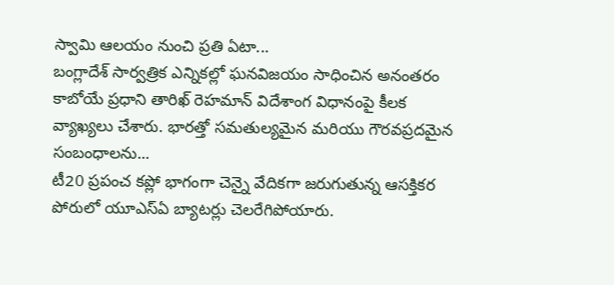స్వామి ఆలయం నుంచి ప్రతి ఏటా...
బంగ్లాదేశ్ సార్వత్రిక ఎన్నికల్లో ఘనవిజయం సాధించిన అనంతరం కాబోయే ప్రధాని తారిఖ్ రెహమాన్ విదేశాంగ విధానంపై కీలక వ్యాఖ్యలు చేశారు. భారత్తో సమతుల్యమైన మరియు గౌరవప్రదమైన సంబంధాలను...
టీ20 ప్రపంచ కప్లో భాగంగా చెన్నై వేదికగా జరుగుతున్న ఆసక్తికర పోరులో యూఎస్ఏ బ్యాటర్లు చెలరేగిపోయారు.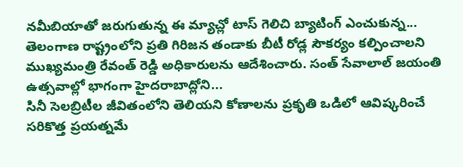నమీబియాతో జరుగుతున్న ఈ మ్యాచ్లో టాస్ గెలిచి బ్యాటింగ్ ఎంచుకున్న...
తెలంగాణ రాష్ట్రంలోని ప్రతి గిరిజన తండాకు బీటీ రోడ్ల సౌకర్యం కల్పించాలని ముఖ్యమంత్రి రేవంత్ రెడ్డి అధికారులను ఆదేశించారు. సంత్ సేవాలాల్ జయంతి ఉత్సవాల్లో భాగంగా హైదరాబాద్లోని...
సినీ సెలబ్రిటీల జీవితంలోని తెలియని కోణాలను ప్రకృతి ఒడిలో ఆవిష్కరించే సరికొత్త ప్రయత్నమే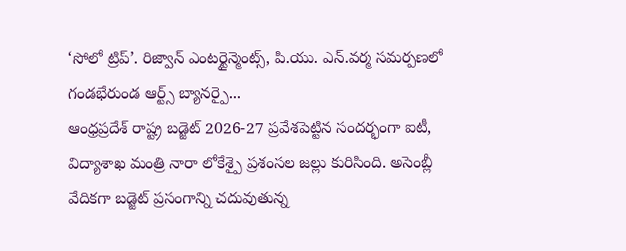‘సోలో ట్రిప్’. రిజ్వాన్ ఎంటర్టైన్మెంట్స్, పి.యు. ఎన్.వర్మ సమర్పణలో గండభేరుండ ఆర్ట్స్ బ్యానర్పై...
ఆంధ్రప్రదేశ్ రాష్ట్ర బడ్జెట్ 2026-27 ప్రవేశపెట్టిన సందర్భంగా ఐటీ, విద్యాశాఖ మంత్రి నారా లోకేశ్పై ప్రశంసల జల్లు కురిసింది. అసెంబ్లీ వేదికగా బడ్జెట్ ప్రసంగాన్ని చదువుతున్న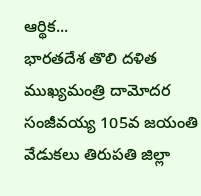ఆర్థిక...
భారతదేశ తొలి దళిత ముఖ్యమంత్రి దామోదర సంజీవయ్య 105వ జయంతి వేడుకలు తిరుపతి జిల్లా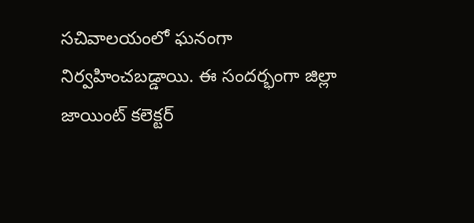సచివాలయంలో ఘనంగా నిర్వహించబడ్డాయి. ఈ సందర్భంగా జిల్లా జాయింట్ కలెక్టర్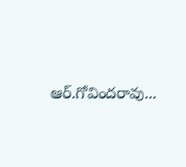ఆర్.గోవిందరావు...